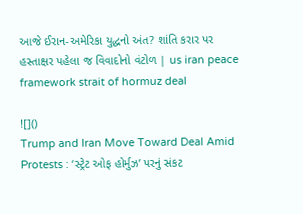આજે ઈરાન-અમેરિકા યુદ્ધનો અંત? શાંતિ કરાર પર હસ્તાક્ષર પહેલા જ વિવાદોનો વંટોળ | us iran peace framework strait of hormuz deal

![]()
Trump and Iran Move Toward Deal Amid Protests : ‘સ્ટ્રેટ ઓફ હોર્મુઝ’ પરનું સંકટ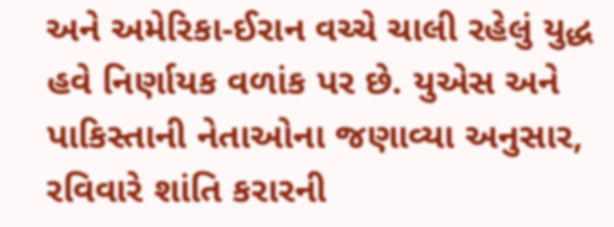અને અમેરિકા-ઈરાન વચ્ચે ચાલી રહેલું યુદ્ધ હવે નિર્ણાયક વળાંક પર છે. યુએસ અને પાકિસ્તાની નેતાઓના જણાવ્યા અનુસાર, રવિવારે શાંતિ કરારની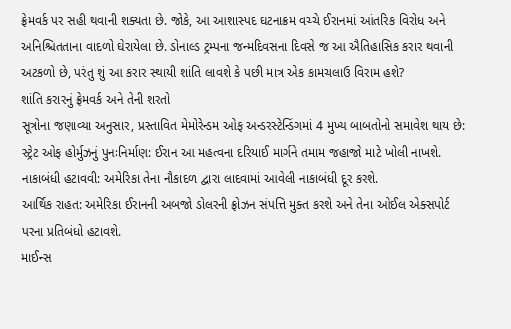ફ્રેમવર્ક પર સહી થવાની શક્યતા છે. જોકે, આ આશાસ્પદ ઘટનાક્રમ વચ્ચે ઈરાનમાં આંતરિક વિરોધ અને અનિશ્ચિતતાના વાદળો ઘેરાયેલા છે. ડોનાલ્ડ ટ્રમ્પના જન્મદિવસના દિવસે જ આ ઐતિહાસિક કરાર થવાની અટકળો છે, પરંતુ શું આ કરાર સ્થાયી શાંતિ લાવશે કે પછી માત્ર એક કામચલાઉ વિરામ હશે?
શાંતિ કરારનું ફ્રેમવર્ક અને તેની શરતો
સૂત્રોના જણાવ્યા અનુસાર, પ્રસ્તાવિત મેમોરેન્ડમ ઓફ અન્ડરસ્ટેન્ડિંગમાં 4 મુખ્ય બાબતોનો સમાવેશ થાય છે:
સ્ટ્રેટ ઓફ હોર્મુઝનું પુનઃનિર્માણ: ઈરાન આ મહત્વના દરિયાઈ માર્ગને તમામ જહાજો માટે ખોલી નાખશે.
નાકાબંધી હટાવવી: અમેરિકા તેના નૌકાદળ દ્વારા લાદવામાં આવેલી નાકાબંધી દૂર કરશે.
આર્થિક રાહત: અમેરિકા ઈરાનની અબજો ડોલરની ફ્રોઝન સંપત્તિ મુક્ત કરશે અને તેના ઓઈલ એક્સપોર્ટ પરના પ્રતિબંધો હટાવશે.
માઈન્સ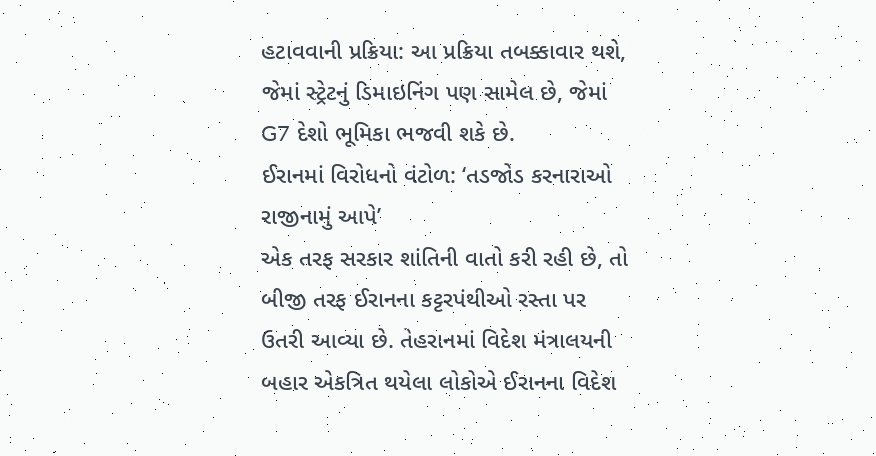હટાવવાની પ્રક્રિયા: આ પ્રક્રિયા તબક્કાવાર થશે, જેમાં સ્ટ્રેટનું ડિમાઇનિંગ પણ સામેલ છે, જેમાં G7 દેશો ભૂમિકા ભજવી શકે છે.
ઈરાનમાં વિરોધનો વંટોળ: ‘તડજોડ કરનારાઓ રાજીનામું આપે’
એક તરફ સરકાર શાંતિની વાતો કરી રહી છે, તો બીજી તરફ ઈરાનના કટ્ટરપંથીઓ રસ્તા પર ઉતરી આવ્યા છે. તેહરાનમાં વિદેશ મંત્રાલયની બહાર એકત્રિત થયેલા લોકોએ ઈરાનના વિદેશ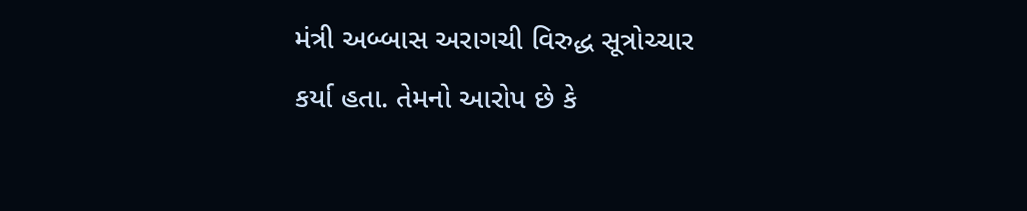મંત્રી અબ્બાસ અરાગચી વિરુદ્ધ સૂત્રોચ્ચાર કર્યા હતા. તેમનો આરોપ છે કે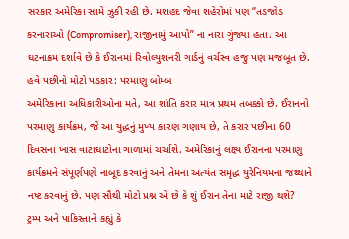સરકાર અમેરિકા સામે ઝુકી રહી છે. મશહદ જેવા શહેરોમાં પણ “તડજોડ કરનારાઓ (Compromiser), રાજીનામું આપો” ના નારા ગુંજ્યા હતા. આ ઘટનાક્રમ દર્શાવે છે કે ઈરાનમાં રિવોલ્યુશનરી ગાર્ડનું વર્ચસ્વ હજુ પણ મજબૂત છે.
હવે પછીનો મોટો પડકાર: પરમાણુ બોમ્બ
અમેરિકાના અધિકારીઓના મતે, આ શાંતિ કરાર માત્ર પ્રથમ તબક્કો છે. ઈરાનનો પરમાણુ કાર્યક્રમ, જે આ યુદ્ધનું મુખ્ય કારણ ગણાય છે, તે કરાર પછીના 60 દિવસના ખાસ વાટાઘાટોના ગાળામાં ચર્ચાશે. અમેરિકાનું લક્ષ્ય ઈરાનના પરમાણુ કાર્યક્રમને સંપૂર્ણપણે નાબૂદ કરવાનું અને તેમના અત્યંત સમૃદ્ધ યુરેનિયમના જથ્થાને નષ્ટ કરવાનું છે. પણ સૌથી મોટો પ્રશ્ન એ છે કે શું ઈરાન તેના માટે રાજી થશે?
ટ્રમ્પ અને પાકિસ્તાને કહ્યું કે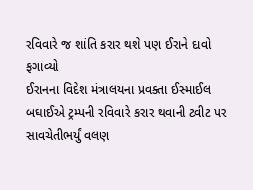રવિવારે જ શાંતિ કરાર થશે પણ ઈરાને દાવો ફગાવ્યો
ઈરાનના વિદેશ મંત્રાલયના પ્રવક્તા ઈસ્માઈલ બઘાઈએ ટ્રમ્પની રવિવારે કરાર થવાની ટ્વીટ પર સાવચેતીભર્યું વલણ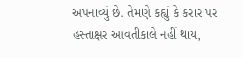અપનાવ્યું છે. તેમણે કહ્યું કે કરાર પર હસ્તાક્ષર આવતીકાલે નહીં થાય,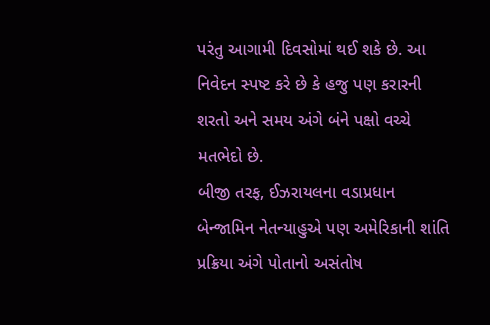પરંતુ આગામી દિવસોમાં થઈ શકે છે. આ નિવેદન સ્પષ્ટ કરે છે કે હજુ પણ કરારની શરતો અને સમય અંગે બંને પક્ષો વચ્ચે મતભેદો છે.
બીજી તરફ, ઈઝરાયલના વડાપ્રધાન બેન્જામિન નેતન્યાહુએ પણ અમેરિકાની શાંતિ પ્રક્રિયા અંગે પોતાનો અસંતોષ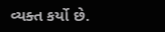વ્યક્ત કર્યો છે.